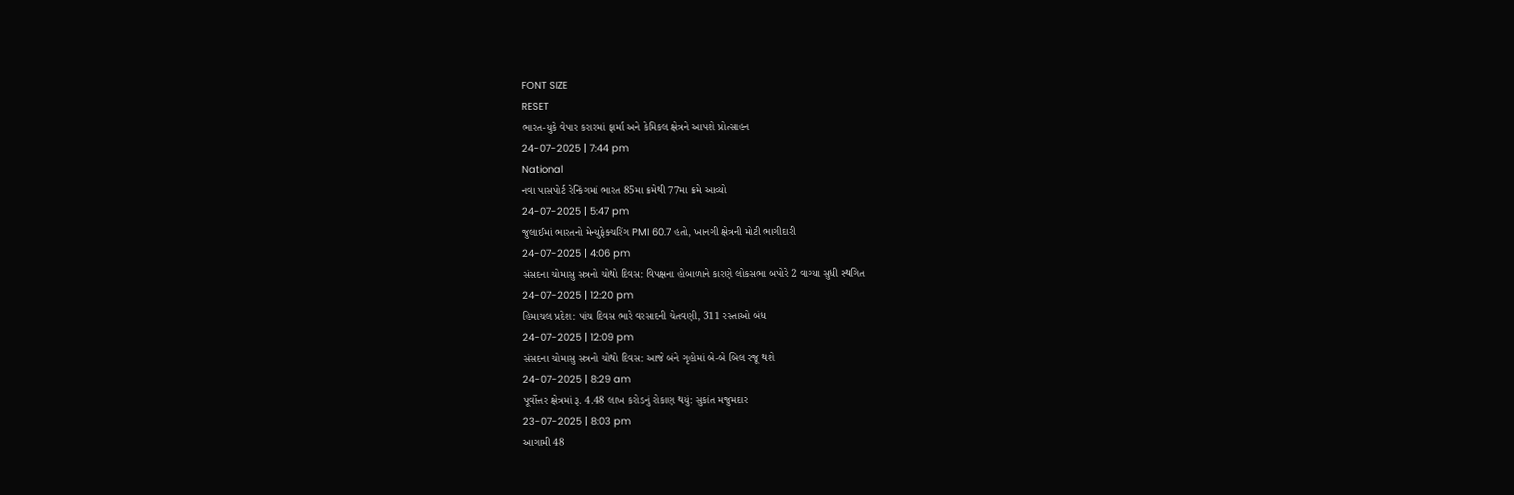FONT SIZE
RESET
ભારત-યુકે વેપાર કરારમાં ફાર્મા અને કેમિકલ ક્ષેત્રને આપશે પ્રોત્સાહન
24-07-2025 | 7:44 pm
National
નવા પાસપોર્ટ રેન્કિંગમાં ભારત 85મા ક્રમેથી 77મા ક્રમે આવ્યો
24-07-2025 | 5:47 pm
જુલાઈમાં ભારતનો મેન્યુફેક્ચરિંગ PMI 60.7 હતો, ખાનગી ક્ષેત્રની મોટી ભાગીદારી
24-07-2025 | 4:06 pm
સંસદના ચોમાસુ સત્રનો ચોથો દિવસ: વિપક્ષના હોબાળાને કારણે લોકસભા બપોરે 2 વાગ્યા સુધી સ્થગિત
24-07-2025 | 12:20 pm
હિમાચલ પ્રદેશ: પાંચ દિવસ ભારે વરસાદની ચેતવણી, 311 રસ્તાઓ બંધ
24-07-2025 | 12:09 pm
સંસદના ચોમાસુ સત્રનો ચોથો દિવસ: આજે બંને ગૃહોમાં બે-બે બિલ રજૂ થશે
24-07-2025 | 8:29 am
પૂર્વોત્તર ક્ષેત્રમાં રૂ. 4.48 લાખ કરોડનું રોકાણ થયું: સુકાંત મજુમદાર
23-07-2025 | 8:03 pm
આગામી 48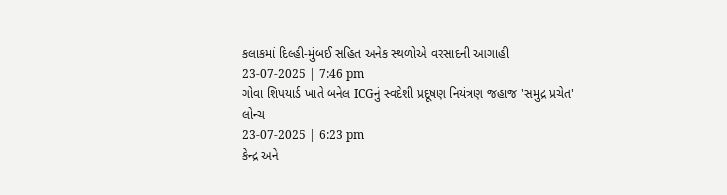કલાકમાં દિલ્હી-મુંબઈ સહિત અનેક સ્થળોએ વરસાદની આગાહી
23-07-2025 | 7:46 pm
ગોવા શિપયાર્ડ ખાતે બનેલ ICGનું સ્વદેશી પ્રદૂષણ નિયંત્રણ જહાજ 'સમુદ્ર પ્રચેત' લોન્ચ
23-07-2025 | 6:23 pm
કેન્દ્ર અને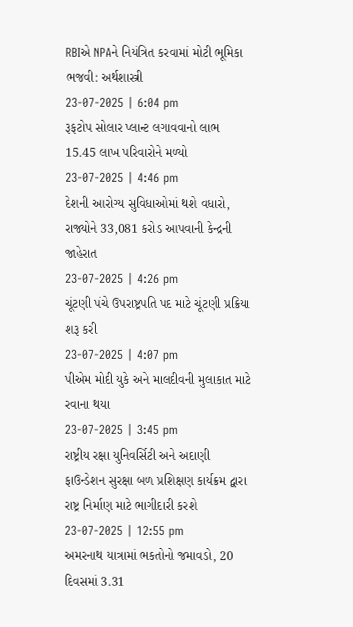RBIએ NPAને નિયંત્રિત કરવામાં મોટી ભૂમિકા ભજવી: અર્થશાસ્ત્રી
23-07-2025 | 6:04 pm
રૂફટોપ સોલાર પ્લાન્ટ લગાવવાનો લાભ 15.45 લાખ પરિવારોને મળ્યો
23-07-2025 | 4:46 pm
દેશની આરોગ્ય સુવિધાઓમાં થશે વધારો, રાજ્યોને 33,081 કરોડ આપવાની કેન્દ્રની જાહેરાત
23-07-2025 | 4:26 pm
ચૂંટણી પંચે ઉપરાષ્ટ્રપતિ પદ માટે ચૂંટણી પ્રક્રિયા શરૂ કરી
23-07-2025 | 4:07 pm
પીએમ મોદી યુકે અને માલદીવની મુલાકાત માટે રવાના થયા
23-07-2025 | 3:45 pm
રાષ્ટ્રીય રક્ષા યુનિવર્સિટી અને અદાણી ફાઉન્ડેશન સુરક્ષા બળ પ્રશિક્ષણ કાર્યક્રમ દ્વારા રાષ્ટ્ર નિર્માણ માટે ભાગીદારી કરશે
23-07-2025 | 12:55 pm
અમરનાથ યાત્રામાં ભકતોનો જમાવડો, 20 દિવસમાં 3.31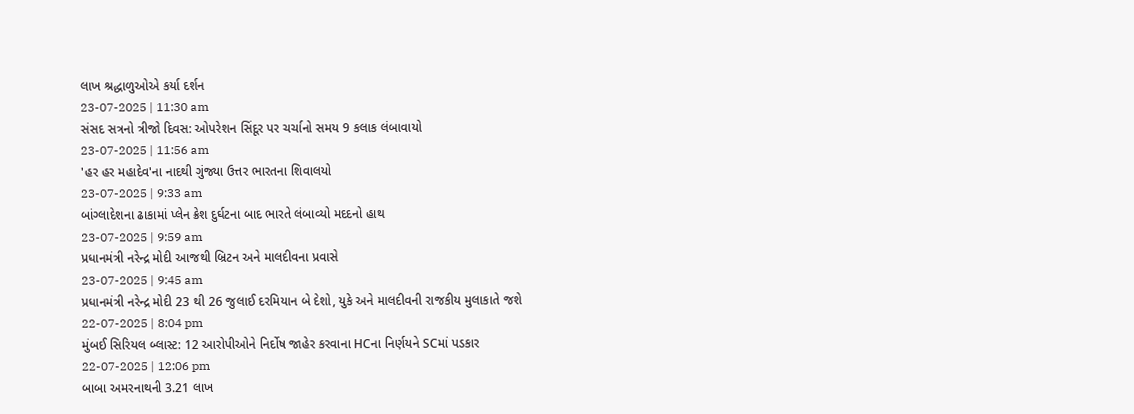લાખ શ્રદ્ધાળુઓએ કર્યા દર્શન
23-07-2025 | 11:30 am
સંસદ સત્રનો ત્રીજો દિવસ: ઓપરેશન સિંદૂર પર ચર્ચાનો સમય 9 કલાક લંબાવાયો
23-07-2025 | 11:56 am
'હર હર મહાદેવ'ના નાદથી ગુંજ્યા ઉત્તર ભારતના શિવાલયો
23-07-2025 | 9:33 am
બાંગ્લાદેશના ઢાકામાં પ્લેન ક્રેશ દુર્ઘટના બાદ ભારતે લંબાવ્યો મદદનો હાથ
23-07-2025 | 9:59 am
પ્રધાનમંત્રી નરેન્દ્ર મોદી આજથી બ્રિટન અને માલદીવના પ્રવાસે
23-07-2025 | 9:45 am
પ્રધાનમંત્રી નરેન્દ્ર મોદી 23 થી 26 જુલાઈ દરમિયાન બે દેશો, યુકે અને માલદીવની રાજકીય મુલાકાતે જશે
22-07-2025 | 8:04 pm
મુંબઈ સિરિયલ બ્લાસ્ટ: 12 આરોપીઓને નિર્દોષ જાહેર કરવાના HCના નિર્ણયને SCમાં પડકાર
22-07-2025 | 12:06 pm
બાબા અમરનાથની 3.21 લાખ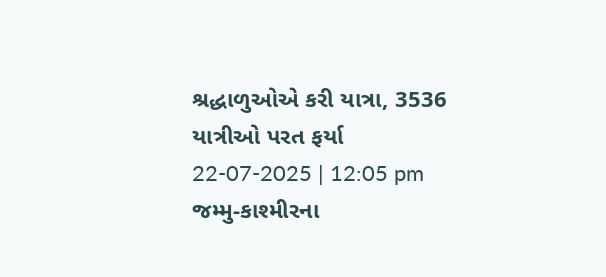શ્રદ્ધાળુઓએ કરી યાત્રા, 3536 યાત્રીઓ પરત ફર્યા
22-07-2025 | 12:05 pm
જમ્મુ-કાશ્મીરના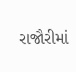રાજૌરીમાં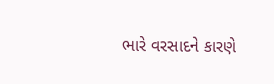ભારે વરસાદને કારણે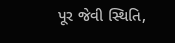પૂર જેવી સ્થિતિ,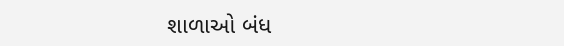શાળાઓ બંધ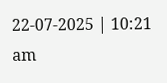22-07-2025 | 10:21 am